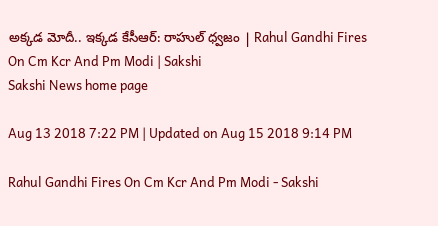అక్కడ మోదీ.. ఇక్కడ కేసీఆర్: రాహుల్‌ ధ్వజం | Rahul Gandhi Fires On Cm Kcr And Pm Modi | Sakshi
Sakshi News home page

Aug 13 2018 7:22 PM | Updated on Aug 15 2018 9:14 PM

Rahul Gandhi Fires On Cm Kcr And Pm Modi - Sakshi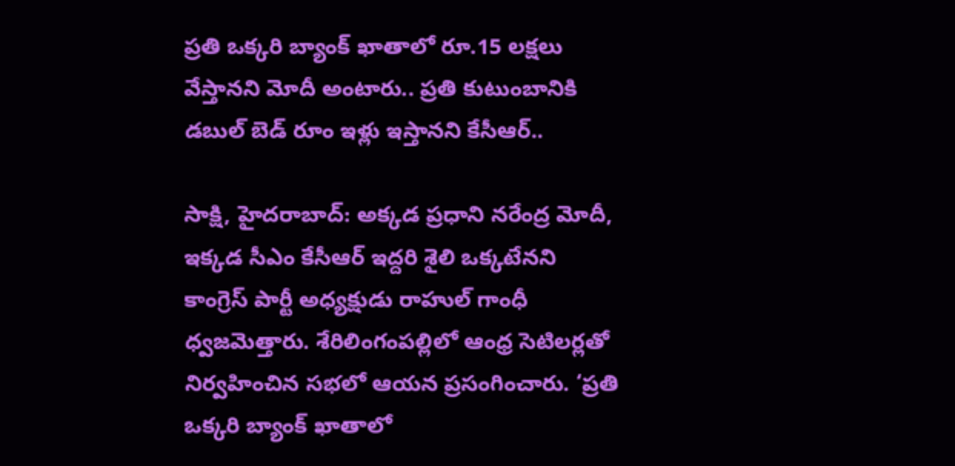ప్రతి ఒక్కరి బ్యాంక్‌ ఖాతాలో రూ.15 లక్షలు వేస్తానని మోదీ అంటారు.. ప్రతి కుటుంబానికి డబుల్‌ బెడ్‌ రూం ఇళ్లు ఇస్తానని కేసీఆర్‌..

సాక్షి, హైదరాబాద్‌: అక్కడ ప్రధాని నరేంద్ర మోదీ, ఇక్కడ సీఎం కేసీఆర్‌ ఇద్దరి శైలి ఒక్కటేనని కాంగ్రెస్‌ పార్టీ అధ్యక్షుడు రాహుల్‌ గాంధీ ధ్వజమెత్తారు. శేరిలింగంపల్లిలో ఆంధ్ర సెటిలర్లతో నిర్వహించిన సభలో ఆయన ప్రసంగించారు. ‘ప్రతి ఒక్కరి బ్యాంక్‌ ఖాతాలో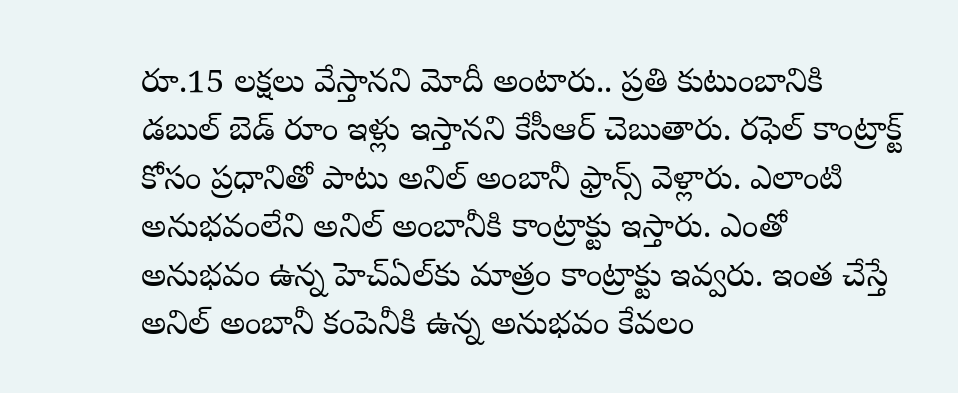రూ.15 లక్షలు వేస్తానని మోదీ అంటారు.. ప్రతి కుటుంబానికి డబుల్‌ బెడ్‌ రూం ఇళ్లు ఇస్తానని కేసీఆర్‌ చెబుతారు. రఫెల్‌ కాంట్రాక్ట్‌ కోసం ప్రధానితో పాటు అనిల్‌ అంబానీ ఫ్రాన్స్‌ వెళ్లారు. ఎలాంటి అనుభవంలేని అనిల్‌ అంబానీకి కాంట్రాక్టు ఇస్తారు. ఎంతో అనుభవం ఉన్న హెచ్‌ఏల్‌కు మాత్రం కాంట్రాక్టు ఇవ్వరు. ఇంత చేస్తే అనిల్‌ అంబానీ కంపెనీకి ఉన్న అనుభవం కేవలం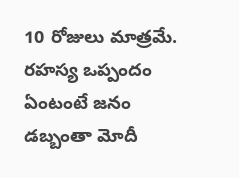10 రోజులు మాత్రమే. రహస్య ఒప్పందం ఏంటంటే జనం డబ్బంతా మోదీ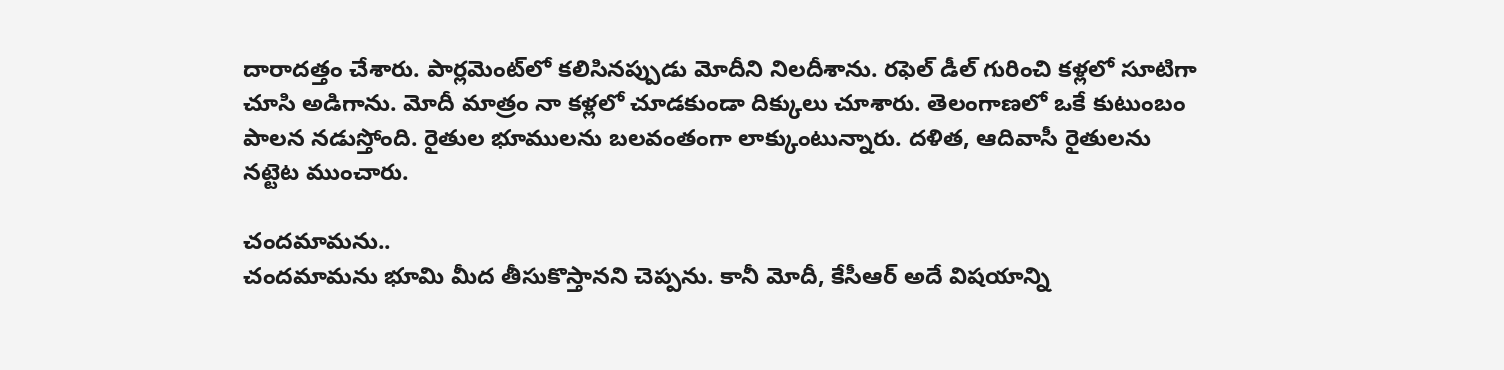దారాదత్తం చేశారు. పార్లమెంట్‌లో కలిసినప్పుడు మోదీని నిలదీశాను. రఫెల్‌ డీల్‌ గురించి కళ్లలో సూటిగా చూసి అడిగాను. మోదీ మాత్రం నా కళ్లలో చూడకుండా దిక్కులు చూశారు. తెలంగాణలో ఒకే కుటుంబం పాలన నడుస్తోంది. రైతుల భూములను బలవంతంగా లాక్కుంటున్నారు. దళిత, ఆదివాసీ రైతులను నట్టెట ముంచారు.

చందమామను..
చందమామను భూమి మీద తీసుకొస్తానని చెప్పను. కానీ మోదీ, కేసీఆర్‌ అదే విషయాన్ని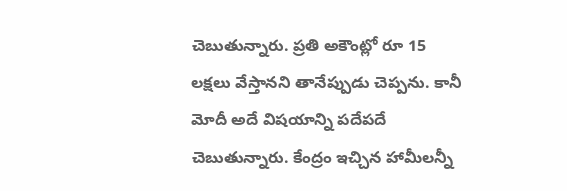చెబుతున్నారు. ప్రతి అకౌంట్లో రూ 15 లక్షలు వేస్తానని తానేప్పుడు చెప్పను. కానీ మోదీ అదే విషయాన్ని పదేపదే చెబుతున్నారు. కేంద్రం ఇచ్చిన హామీలన్నీ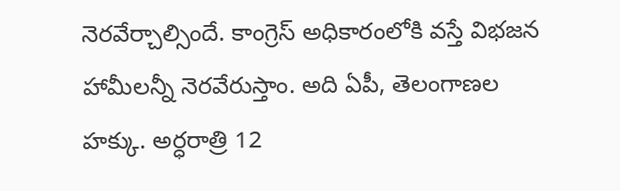నెరవేర్చాల్సిందే. కాంగ్రెస్‌ అధికారంలోకి వస్తే విభజన హామీలన్నీ నెరవేరుస్తాం. అది ఏపీ, తెలంగాణల హక్కు. అర్ధరాత్రి 12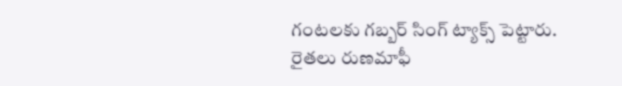గంటలకు గబ్బర్‌ సింగ్‌ ట్యాక్స్‌ పెట్టారు. రైతలు రుణమాఫీ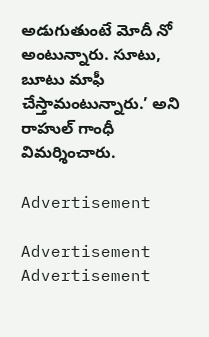అడుగుతుంటే మోదీ నో అంటున్నారు. సూటు, బూటు మాఫీ చేస్తామంటున్నారు.’ అని రాహుల్‌ గాంధీ విమర్శించారు.

Advertisement

Advertisement
Advertisement